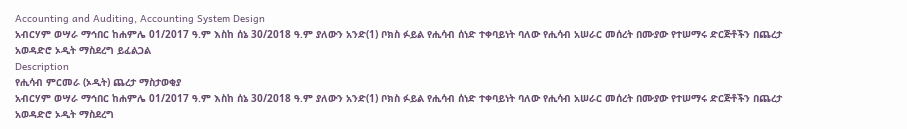Accounting and Auditing, Accounting System Design
አብርሃም ወሣራ ማኅበር ከሐምሌ 01/2017 ዓ.ም እስከ ሰኔ 30/2018 ዓ.ም ያለውን አንድ(1) ቦክስ ፉይል የሒሳብ ሰነድ ተቀባይነት ባለው የሒሳብ አሠራር መሰረት በሙያው የተሠማሩ ድርጅቶችን በጨረታ አወዳድሮ ኦዲት ማስደረግ ይፈልጋል
Description
የሒሳብ ምርመራ (ኦዲት) ጨረታ ማስታወቂያ
አብርሃም ወሣራ ማኅበር ከሐምሌ 01/2017 ዓ.ም እስከ ሰኔ 30/2018 ዓ.ም ያለውን አንድ(1) ቦክስ ፉይል የሒሳብ ሰነድ ተቀባይነት ባለው የሒሳብ አሠራር መሰረት በሙያው የተሠማሩ ድርጅቶችን በጨረታ አወዳድሮ ኦዲት ማስደረግ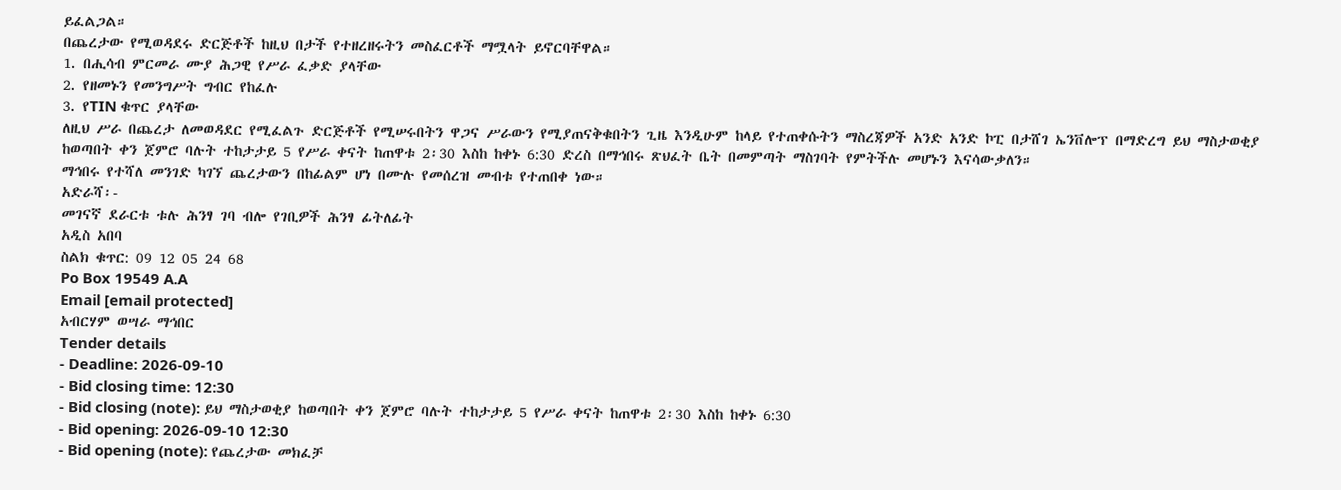ይፈልጋል።
በጨረታው የሚወዳደሩ ድርጅቶች ከዚህ በታች የተዘረዘሩትን መስፈርቶች ማሟላት ይኖርባቸዋል።
1. በሒሳብ ምርመራ ሙያ ሕጋዊ የሥራ ፈቃድ ያላቸው
2. የዘመኑን የመንግሥት ግብር የከፈሉ
3. የTIN ቁጥር ያላቸው
ለዚህ ሥራ በጨረታ ለመወዳደር የሚፈልጉ ድርጅቶች የሚሠሩበትን ዋጋና ሥራውን የሚያጠናቅቁበትን ጊዜ እንዲሁም ከላይ የተጠቀሱትን ማስረጃዎች አንድ አንድ ኮፒ በታሸገ ኤንቨሎፕ በማድረግ ይህ ማስታወቂያ ከወጣበት ቀን ጀምሮ ባሉት ተከታታይ 5 የሥራ ቀናት ከጠዋቱ 2፡30 እስከ ከቀኑ 6:30 ድረስ በማኅበሩ ጽህፈት ቤት በመምጣት ማስገባት የምትችሉ መሆኑን እናሳውቃለን።
ማኅበሩ የተሻለ መንገድ ካገኘ ጨረታውን በከፊልም ሆነ በሙሉ የመሰረዝ መብቱ የተጠበቀ ነው።
አድራሻ፡-
መገናኛ ደራርቱ ቱሉ ሕንፃ ገባ ብሎ የገቢዎች ሕንፃ ፊትለፊት
አዲስ አበባ
ስልክ ቁጥር: 09 12 05 24 68
Po Box 19549 A.A
Email [email protected]
አብርሃም ወሣራ ማኅበር
Tender details
- Deadline: 2026-09-10
- Bid closing time: 12:30
- Bid closing (note): ይህ ማስታወቂያ ከወጣበት ቀን ጀምሮ ባሉት ተከታታይ 5 የሥራ ቀናት ከጠዋቱ 2፡30 እስከ ከቀኑ 6:30
- Bid opening: 2026-09-10 12:30
- Bid opening (note): የጨረታው መክፈቻ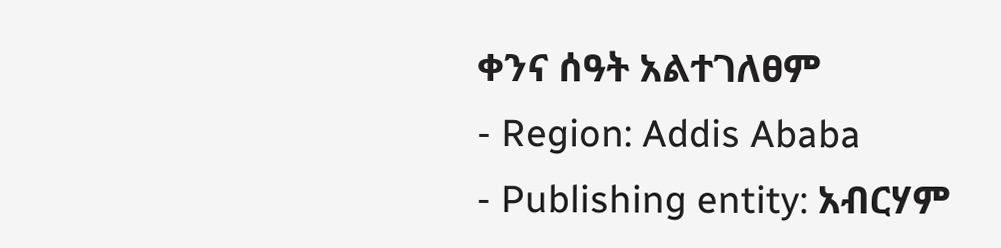ቀንና ሰዓት አልተገለፀም
- Region: Addis Ababa
- Publishing entity: አብርሃም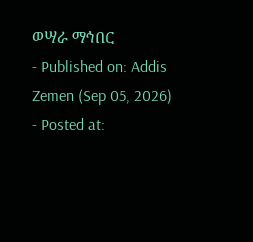ወሣራ ማኅበር
- Published on: Addis Zemen (Sep 05, 2026)
- Posted at: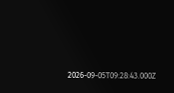2026-09-05T09:28:43.000Z